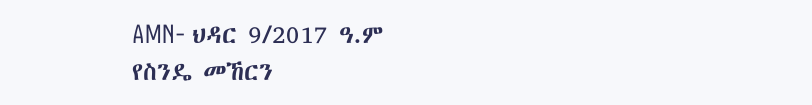AMN- ህዳር 9/2017 ዓ.ም
የስንዴ መኸርን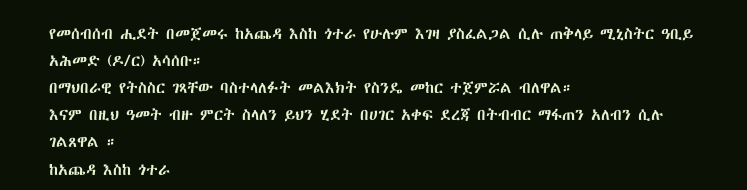የመሰብሰብ ሒደት በመጀመሩ ከአጨዳ እስከ ጎተራ የሁሉም እገዛ ያስፈልጋል ሲሉ ጠቅላይ ሚኒስትር ዓቢይ አሕመድ (ዶ/ር) አሳሰቡ።
በማህበራዊ የትስስር ገጻቸው ባስተላለፉት መልእክት የስንዴ መከር ተጀምሯል ብለዋል።
እናም በዚህ ዓመት ብዙ ምርት ስላለን ይህን ሂደት በሀገር አቀፍ ደረጃ በትብብር ማፋጠን አለብን ሲሉ ገልጸዋል ።
ከአጨዳ እስከ ጎተራ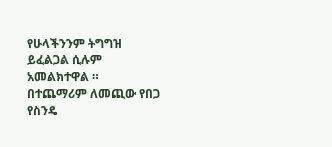የሁላችንንም ትግግዝ ይፈልጋል ሲሉም አመልክተዋል ።
በተጨማሪም ለመጪው የበጋ የስንዴ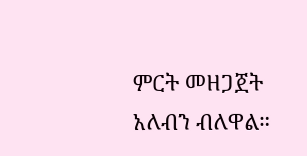ምርት መዘጋጀት አለብን ብለዋል።